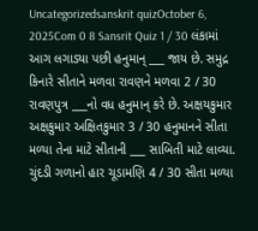Uncategorizedsanskrit quizOctober 6, 2025Com 0 8 Sansrit Quiz 1 / 30 લંકામાં આગ લગાડ્યા પછી હનુમાન્ ___ જાય છે. સમુદ્ર કિનારે સીતાને મળવા રાવણને મળવા 2 / 30 રાવણપુત્ર ___નો વધ હનુમાન્ કરે છે. અક્ષયકુમાર અક્ષકુમાર અક્ષિતકુમાર 3 / 30 હનુમાનને સીતા મળ્યા તેના માટે સીતાની ___ સાબિતી માટે લાવ્યા. ચુંદડી ગળાનો હાર ચૂડામણિ 4 / 30 સીતા મળ્યા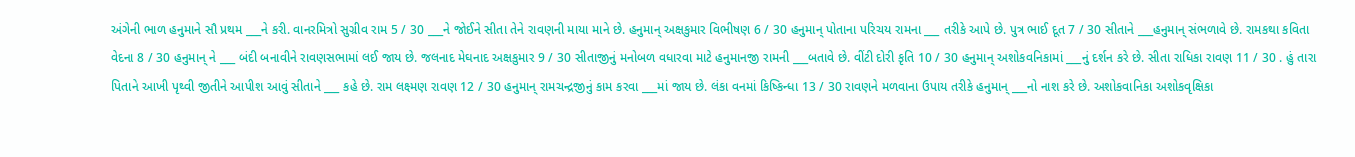અંગેની ભાળ હનુમાને સૌ પ્રથમ ___ને કરી. વાનરમિત્રો સુગ્રીવ રામ 5 / 30 ___ને જોઈને સીતા તેને રાવણની માયા માને છે. હનુમાન્ અક્ષકુમાર વિભીષણ 6 / 30 હનુમાન્ પોતાના પરિચય રામના ___ તરીકે આપે છે. પુત્ર ભાઈ દૂત 7 / 30 સીતાને ___હનુમાન્ સંભળાવે છે. રામકથા કવિતા વેદના 8 / 30 હનુમાન્ ને ___ બંદી બનાવીને રાવણસભામાં લઈ જાય છે. જલનાદ મેઘનાદ અક્ષકુમાર 9 / 30 સીતાજીનું મનોબળ વધારવા માટે હનુમાનજી રામની ___બતાવે છે. વીંટી દોરી કૃતિ 10 / 30 હનુમાન્ અશોકવનિકામાં ___નું દર્શન કરે છે. સીતા રાધિકા રાવણ 11 / 30 . હું તારા પિતાને આખી પૃથ્વી જીતીને આપીશ આવું સીતાને ___ કહે છે. રામ લક્ષ્મણ રાવણ 12 / 30 હનુમાન્ રામચન્દ્રજીનું કામ કરવા ___માં જાય છે. લંકા વનમાં કિષ્કિન્ધા 13 / 30 રાવણને મળવાના ઉપાય તરીકે હનુમાન્ ___નો નાશ કરે છે. અશોકવાનિકા અશોકવૃક્ષિકા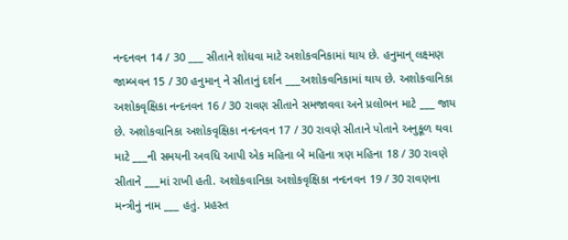નન્દનવન 14 / 30 ___ સીતાને શોધવા માટે અશોકવનિકામાં થાય છે. હનુમાન્ લક્ષ્મણ જામ્બવન 15 / 30 હનુમાન્ ને સીતાનું દર્શન ___અશોકવનિકામાં થાય છે. અશોકવાનિકા અશોકવૃક્ષિકા નન્દનવન 16 / 30 રાવણ સીતાને સમજાવવા અને પ્રલોભન માટે ___ જાય છે. અશોકવાનિકા અશોકવૃક્ષિકા નન્દનવન 17 / 30 રાવણે સીતાને પોતાને અનુકૂળ થવા માટે ___ની સમયની અવધિ આપી એક મહિના બે મહિના ત્રણ મહિના 18 / 30 રાવણે સીતાને ___માં રાખી હતી. અશોકવાનિકા અશોકવૃક્ષિકા નન્દનવન 19 / 30 રાવણના મન્ત્રીનું નામ ___ હતું. પ્રહસ્ત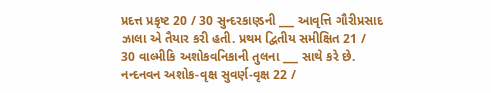પ્રદત્ત પ્રકૃષ્ટ 20 / 30 સુન્દરકાણ્ડની ___ આવૃત્તિ ગૌરીપ્રસાદ ઝાલા એ તૈયાર કરી હતી. પ્રથમ દ્વિતીય સમીક્ષિત 21 / 30 વાલ્મીકિ અશોકવનિકાની તુલના ___ સાથે કરે છે. નન્દનવન અશોક-વૃક્ષ સુવર્ણ-વૃક્ષ 22 /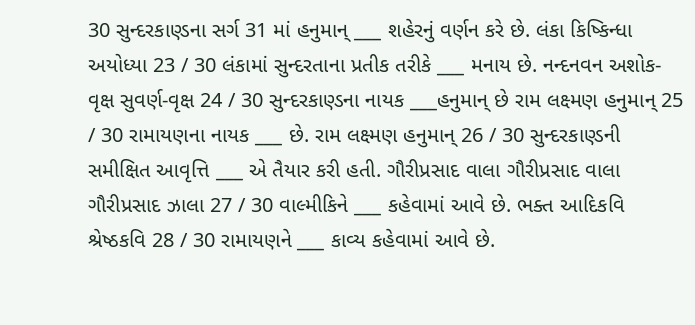30 સુન્દરકાણ્ડના સર્ગ 31 માં હનુમાન્ ___ શહેરનું વર્ણન કરે છે. લંકા કિષ્કિન્ધા અયોધ્યા 23 / 30 લંકામાં સુન્દરતાના પ્રતીક તરીકે ___ મનાય છે. નન્દનવન અશોક-વૃક્ષ સુવર્ણ-વૃક્ષ 24 / 30 સુન્દરકાણ્ડના નાયક ___હનુમાન્ છે રામ લક્ષ્મણ હનુમાન્ 25 / 30 રામાયણના નાયક ___ છે. રામ લક્ષ્મણ હનુમાન્ 26 / 30 સુન્દરકાણ્ડની સમીક્ષિત આવૃત્તિ ___ એ તૈયાર કરી હતી. ગૌરીપ્રસાદ વાલા ગૌરીપ્રસાદ વાલા ગૌરીપ્રસાદ ઝાલા 27 / 30 વાલ્મીકિને ___ કહેવામાં આવે છે. ભક્ત આદિકવિ શ્રેષ્ઠકવિ 28 / 30 રામાયણને ___ કાવ્ય કહેવામાં આવે છે.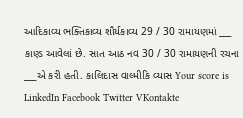આદિકાવ્ય ભક્તિકાવ્ય શૌર્યકાવ્ય 29 / 30 રામાયણમાં ___ કાણ્ડ આવેલાં છે. સાત આઠ નવ 30 / 30 રામાયણની રચના ___એ કરી હતી. કાલિદાસ વાલ્મીકિ વ્યાસ Your score is LinkedIn Facebook Twitter VKontakte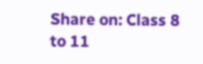Share on: Class 8 to 11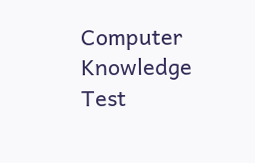Computer Knowledge Test